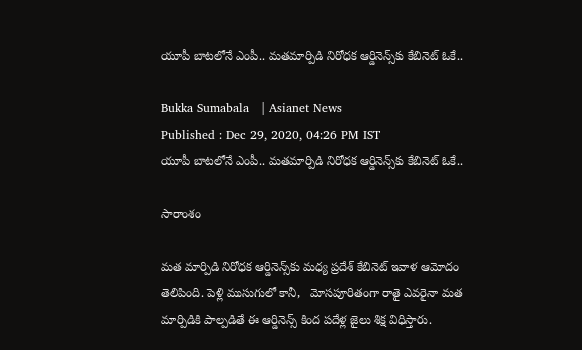యూపీ బాటలోనే ఎంపీ.. మతమార్పిడి నిరోధక ఆర్డినెన్స్‌కు కేబినెట్ ఓకే..

Bukka Sumabala   | Asianet News
Published : Dec 29, 2020, 04:26 PM IST
యూపీ బాటలోనే ఎంపీ.. మతమార్పిడి నిరోధక ఆర్డినెన్స్‌కు కేబినెట్ ఓకే..

సారాంశం

మత మార్పిడి నిరోధక ఆర్డినెన్స్‌కు మధ్య ప్రదేశ్ కేబినెట్ ఇవాళ ఆమోదం తెలిపింది. పెళ్లి ముసుగులో కానీ,   మోసపూరితంగా రాతై ఎవరైనా మత మార్పిడికి పాల్పడితే ఈ ఆర్డినెన్స్ కింద పదేళ్ల జైలు శిక్ష విధిస్తారు.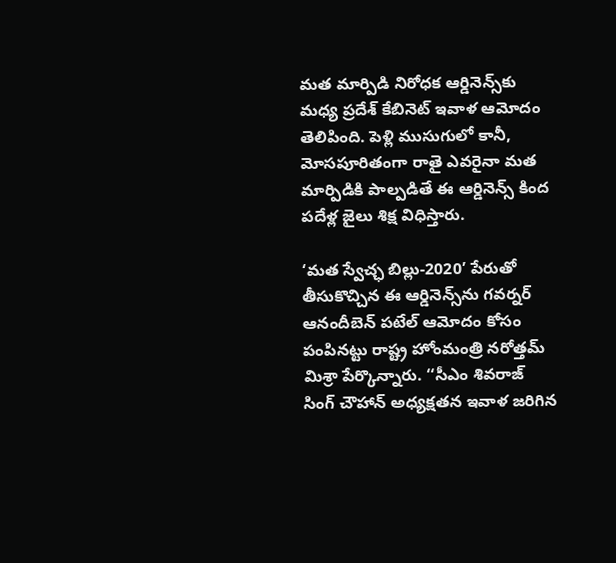మత మార్పిడి నిరోధక ఆర్డినెన్స్‌కు మధ్య ప్రదేశ్ కేబినెట్ ఇవాళ ఆమోదం తెలిపింది. పెళ్లి ముసుగులో కానీ,   మోసపూరితంగా రాతై ఎవరైనా మత మార్పిడికి పాల్పడితే ఈ ఆర్డినెన్స్ కింద పదేళ్ల జైలు శిక్ష విధిస్తారు.

‘మత స్వేచ్ఛ బిల్లు-2020’ పేరుతో తీసుకొచ్చిన ఈ ఆర్డినెన్స్‌ను గవర్నర్ ఆనందీబెన్ పటేల్‌ ఆమోదం కోసం పంపినట్టు రాష్ట్ర హోంమంత్రి నరోత్తమ్ మిశ్రా పేర్కొన్నారు. ‘‘సీఎం శివరాజ్ సింగ్ చౌహాన్ అధ్యక్షతన ఇవాళ జరిగిన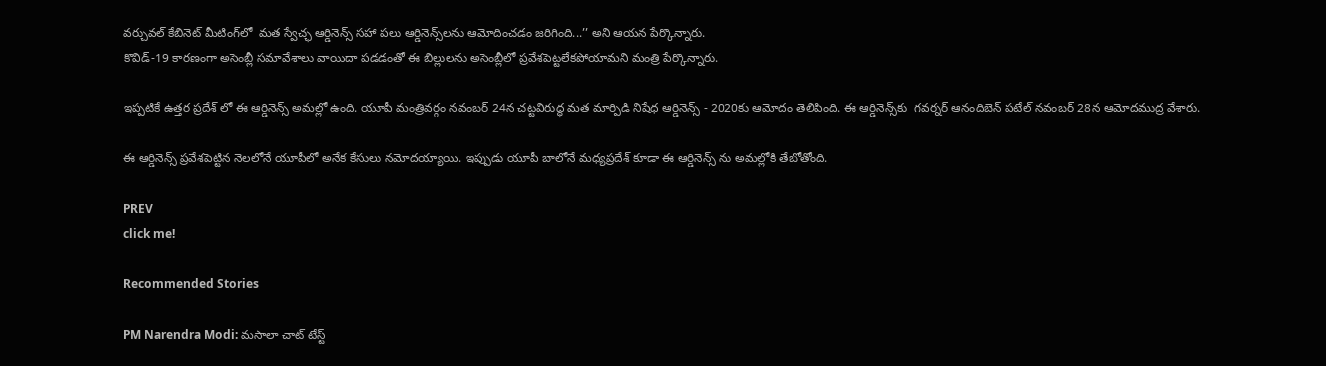వర్చువల్ కేబినెట్ మీటింగ్‌లో  మత స్వేచ్ఛ ఆర్డినెన్స్ సహా పలు ఆర్డినెన్స్‌లను ఆమోదించడం జరిగింది...’’ అని ఆయన పేర్కొన్నారు.
కొవిడ్-19 కారణంగా అసెంబ్లీ సమావేశాలు వాయిదా పడడంతో ఈ బిల్లులను అసెంబ్లీలో ప్రవేశపెట్టలేకపోయామని మంత్రి పేర్కొన్నారు.

ఇప్పటికే ఉత్తర ప్రదేశ్ లో ఈ ఆర్డినెన్స్ అమల్లో ఉంది. యూపీ మంత్రివర్గం నవంబర్‌ 24న చట్టవిరుద్ధ మత మార్పిడి నిషేధ ఆర్డినెన్స్‌ - 2020కు ఆమోదం తెలిపింది. ఈ ఆర్డినెన్స్‌కు  గవర్నర్ ఆనందిబెన్ పటేల్ నవంబర్ 28న ఆమోదముద్ర వేశారు.

ఈ ఆర్డినెన్స్ ప్రవేశపెట్టిన నెలలోనే యూపీలో అనేక కేసులు నమోదయ్యాయి. ఇప్పుడు యూపీ బాలోనే మధ్యప్రదేశ్ కూడా ఈ ఆర్డినెన్స్ ను అమల్లోకి తేబోతోంది.

PREV
click me!

Recommended Stories

PM Narendra Modi: మసాలా చాట్ టేస్ట్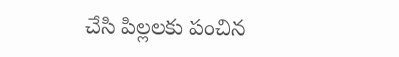చేసి పిల్లలకు పంచిన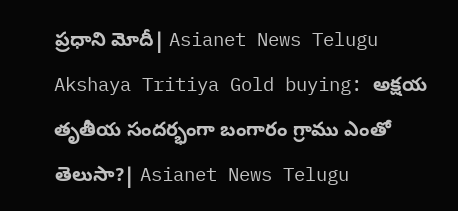ప్రధాని మోదీ| Asianet News Telugu
Akshaya Tritiya Gold buying: అక్షయ తృతీయ సందర్భంగా బంగారం గ్రాము ఎంతో తెలుసా?| Asianet News Telugu